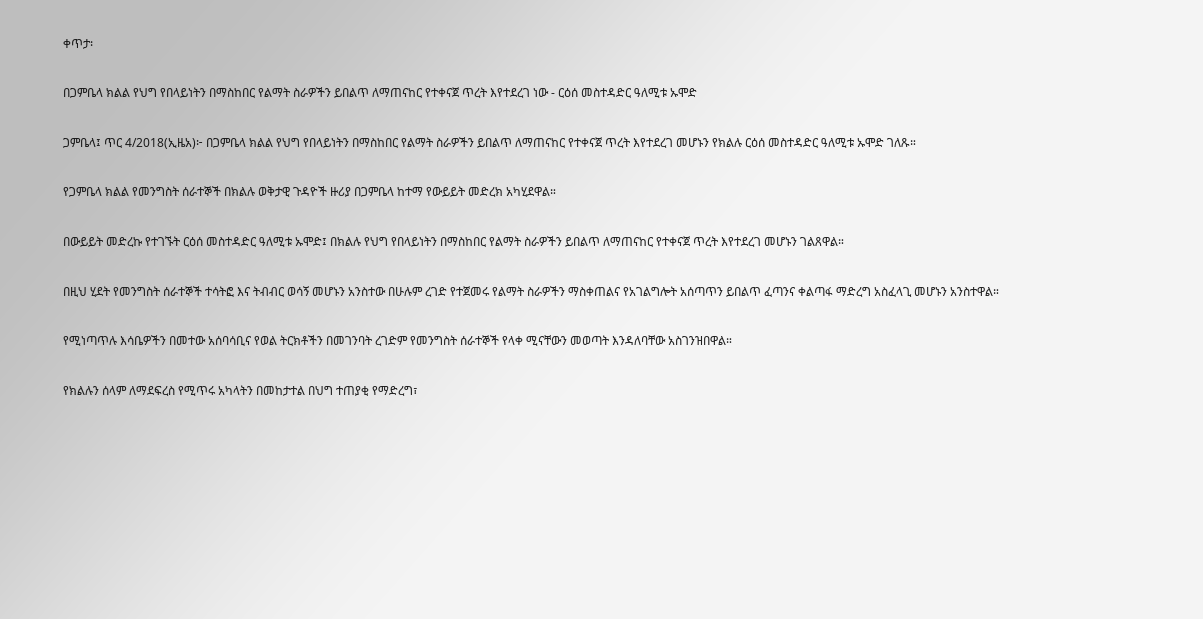ቀጥታ፡

በጋምቤላ ክልል የህግ የበላይነትን በማስከበር የልማት ስራዎችን ይበልጥ ለማጠናከር የተቀናጀ ጥረት እየተደረገ ነው - ርዕሰ መስተዳድር ዓለሚቱ ኡሞድ

ጋምቤላ፤ ጥር 4/2018(ኢዜአ)፦ በጋምቤላ ክልል የህግ የበላይነትን በማስከበር የልማት ስራዎችን ይበልጥ ለማጠናከር የተቀናጀ ጥረት እየተደረገ መሆኑን የክልሉ ርዕሰ መስተዳድር ዓለሚቱ ኡሞድ ገለጹ።

የጋምቤላ ክልል የመንግስት ሰራተኞች በክልሉ ወቅታዊ ጉዳዮች ዙሪያ በጋምቤላ ከተማ የውይይት መድረክ አካሂደዋል።

በውይይት መድረኩ የተገኙት ርዕሰ መስተዳድር ዓለሚቱ ኡሞድ፤ በክልሉ የህግ የበላይነትን በማስከበር የልማት ስራዎችን ይበልጥ ለማጠናከር የተቀናጀ ጥረት እየተደረገ መሆኑን ገልጸዋል።

በዚህ ሂደት የመንግስት ሰራተኞች ተሳትፎ እና ትብብር ወሳኝ መሆኑን አንስተው በሁሉም ረገድ የተጀመሩ የልማት ስራዎችን ማስቀጠልና የአገልግሎት አሰጣጥን ይበልጥ ፈጣንና ቀልጣፋ ማድረግ አስፈላጊ መሆኑን አንስተዋል።

የሚነጣጥሉ እሳቤዎችን በመተው አሰባሳቢና የወል ትርክቶችን በመገንባት ረገድም የመንግስት ሰራተኞች የላቀ ሚናቸውን መወጣት እንዳለባቸው አስገንዝበዋል።

የክልሉን ሰላም ለማደፍረስ የሚጥሩ አካላትን በመከታተል በህግ ተጠያቂ የማድረግ፣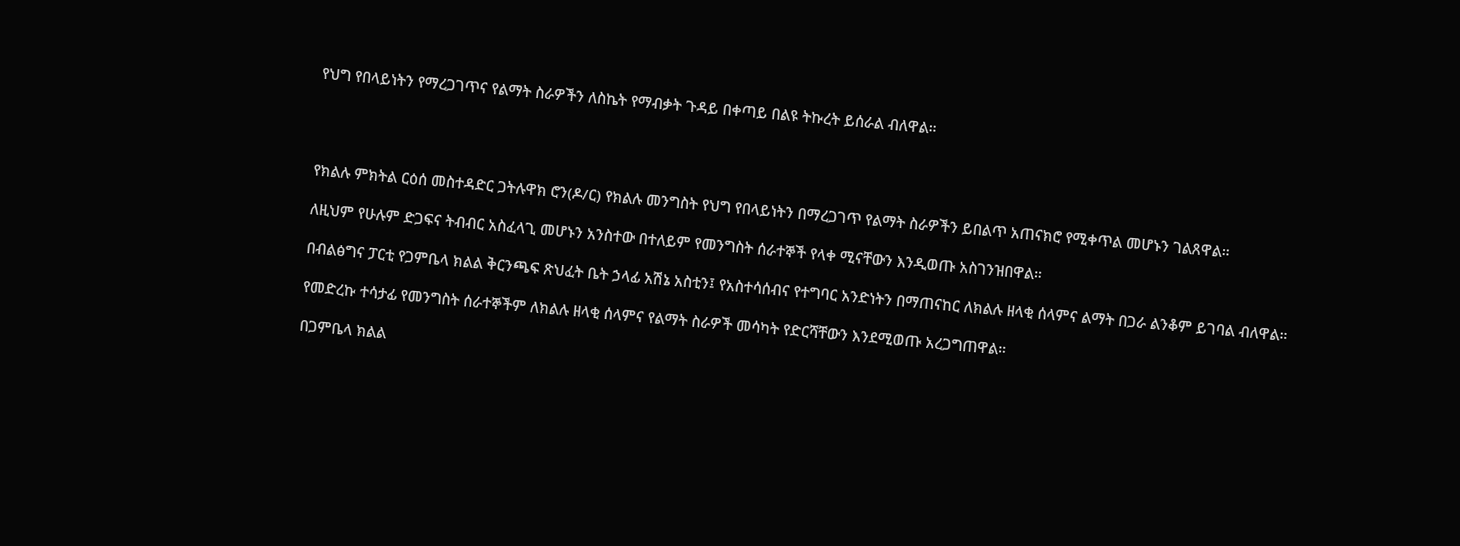የህግ የበላይነትን የማረጋገጥና የልማት ስራዎችን ለስኬት የማብቃት ጉዳይ በቀጣይ በልዩ ትኩረት ይሰራል ብለዋል።




የክልሉ ምክትል ርዕሰ መስተዳድር ጋትሉዋክ ሮን(ዶ/ር) የክልሉ መንግስት የህግ የበላይነትን በማረጋገጥ የልማት ስራዎችን ይበልጥ አጠናክሮ የሚቀጥል መሆኑን ገልጸዋል።

ለዚህም የሁሉም ድጋፍና ትብብር አስፈላጊ መሆኑን አንስተው በተለይም የመንግስት ሰራተኞች የላቀ ሚናቸውን እንዲወጡ አስገንዝበዋል።

በብልፅግና ፓርቲ የጋምቤላ ክልል ቅርንጫፍ ጽህፈት ቤት ኃላፊ አሽኔ አስቲን፤ የአስተሳሰብና የተግባር አንድነትን በማጠናከር ለክልሉ ዘላቂ ሰላምና ልማት በጋራ ልንቆም ይገባል ብለዋል።

የመድረኩ ተሳታፊ የመንግስት ሰራተኞችም ለክልሉ ዘላቂ ሰላምና የልማት ስራዎች መሳካት የድርሻቸውን እንደሚወጡ አረጋግጠዋል።

በጋምቤላ ክልል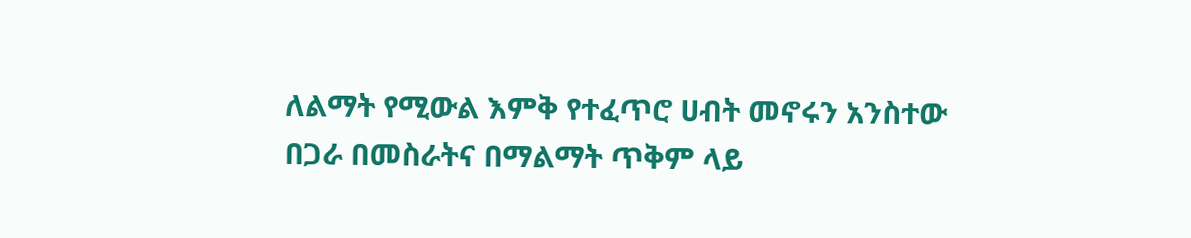ለልማት የሚውል እምቅ የተፈጥሮ ሀብት መኖሩን አንስተው በጋራ በመስራትና በማልማት ጥቅም ላይ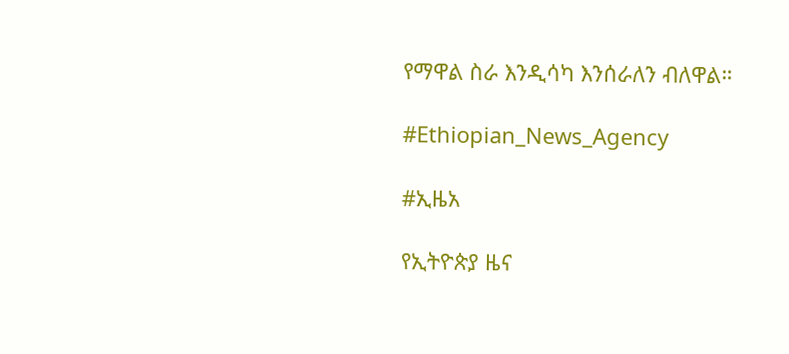የማዋል ስራ እንዲሳካ እንሰራለን ብለዋል።

#Ethiopian_News_Agency

#ኢዜአ

የኢትዮጵያ ዜና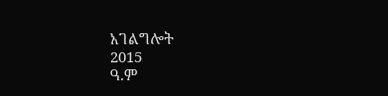አገልግሎት
2015
ዓ.ም